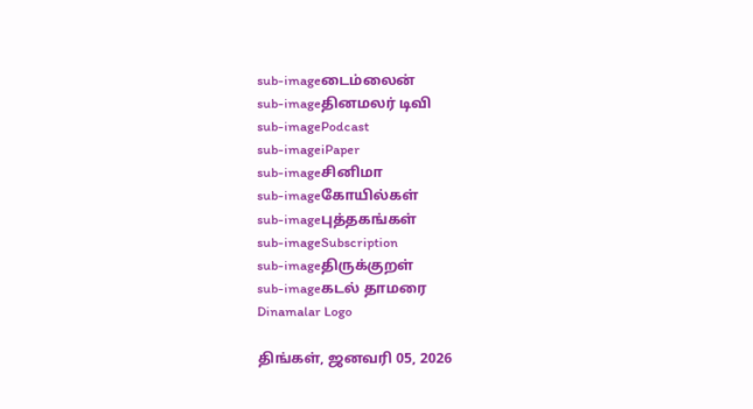sub-imageடைம்லைன்
sub-imageதினமலர் டிவி
sub-imagePodcast
sub-imageiPaper
sub-imageசினிமா
sub-imageகோயில்கள்
sub-imageபுத்தகங்கள்
sub-imageSubscription
sub-imageதிருக்குறள்
sub-imageகடல் தாமரை
Dinamalar Logo

திங்கள், ஜனவரி 05, 2026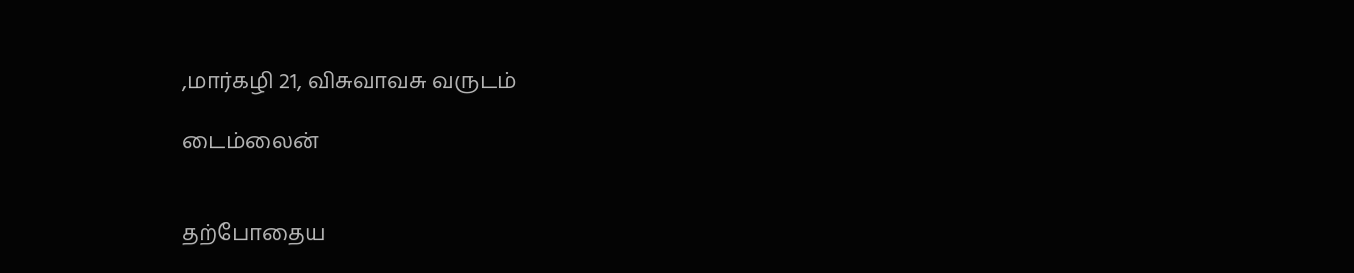,மார்கழி 21, விசுவாவசு வருடம்

டைம்லைன்


தற்போதைய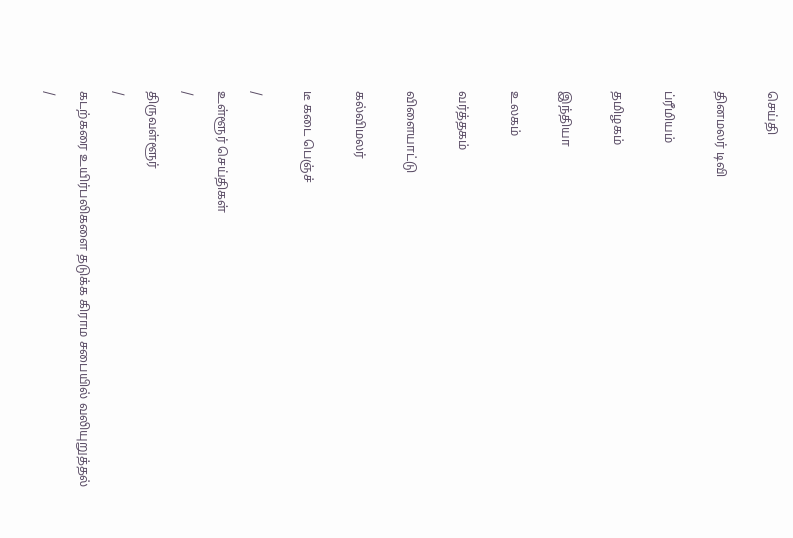செய்தி


தினமலர் டிவி


ப்ரீமியம்


தமிழகம்


இந்தியா


உலகம்


வர்த்தகம்


விளையாட்டு


கல்விமலர்


டீ கடை பெஞ்ச்


/

உள்ளூர் செய்திகள்

/

திருவள்ளூர்

/

கடற்கரை உயிர்பலிகளை தடுக்க கிராம சபையில் வலியுறுத்தல்

/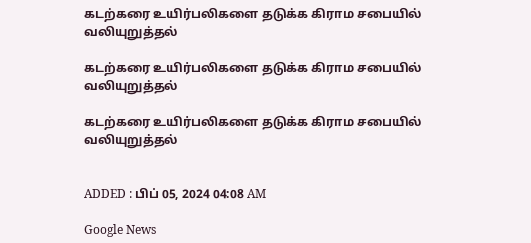கடற்கரை உயிர்பலிகளை தடுக்க கிராம சபையில் வலியுறுத்தல்

கடற்கரை உயிர்பலிகளை தடுக்க கிராம சபையில் வலியுறுத்தல்

கடற்கரை உயிர்பலிகளை தடுக்க கிராம சபையில் வலியுறுத்தல்


ADDED : பிப் 05, 2024 04:08 AM

Google News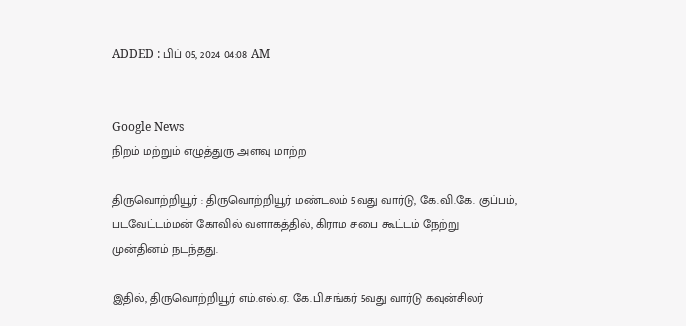ADDED : பிப் 05, 2024 04:08 AM


Google News
நிறம் மற்றும் எழுத்துரு அளவு மாற்ற

திருவொற்றியூர் : திருவொற்றியூர் மண்டலம் 5வது வார்டு, கே.வி.கே. குப்பம், படவேட்டம்மன் கோவில் வளாகத்தில், கிராம சபை கூட்டம் நேற்று முன்தினம் நடந்தது.

இதில், திருவொற்றியூர் எம்.எல்.ஏ. கே.பி.சங்கர் 5வது வார்டு கவுன்சிலர்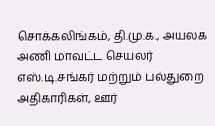சொக்கலிங்கம், தி.மு.க., அயலக அணி மாவட்ட செயலர் எஸ்.டி.சங்கர் மற்றும் பல்துறை அதிகாரிகள், ஊர்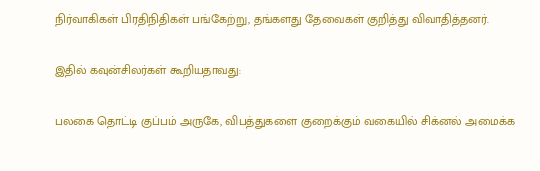நிர்வாகிகள் பிரதிநிதிகள் பங்கேற்று, தங்களது தேவைகள் குறித்து விவாதித்தனர்.

இதில் கவுன்சிலர்கள் கூறியதாவது:

பலகை தொட்டி குப்பம் அருகே, விபத்துகளை குறைக்கும் வகையில் சிக்னல் அமைக்க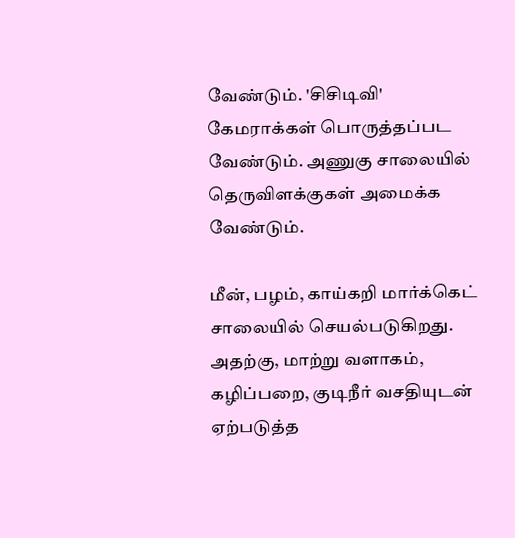வேண்டும். 'சிசிடிவி' கேமராக்கள் பொருத்தப்பட வேண்டும். அணுகு சாலையில் தெருவிளக்குகள் அமைக்க வேண்டும்.

மீன், பழம், காய்கறி மார்க்கெட் சாலையில் செயல்படுகிறது. அதற்கு, மாற்று வளாகம், கழிப்பறை, குடிநீர் வசதியுடன் ஏற்படுத்த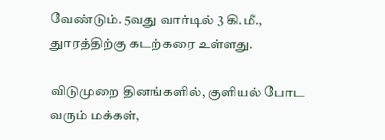வேண்டும். 5வது வார்டில் 3 கி.மீ., துாரத்திற்கு கடற்கரை உள்ளது.

விடுமுறை தினங்களில், குளியல் போட வரும் மக்கள்,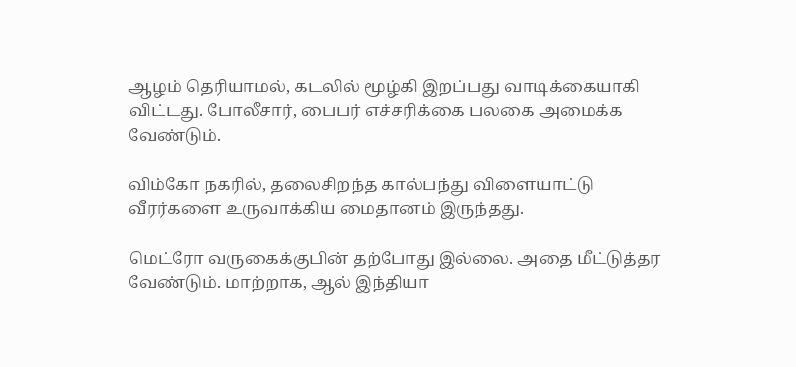ஆழம் தெரியாமல், கடலில் மூழ்கி இறப்பது வாடிக்கையாகி விட்டது. போலீசார், பைபர் எச்சரிக்கை பலகை அமைக்க வேண்டும்.

விம்கோ நகரில், தலைசிறந்த கால்பந்து விளையாட்டு வீரர்களை உருவாக்கிய மைதானம் இருந்தது.

மெட்ரோ வருகைக்குபின் தற்போது இல்லை. அதை மீட்டுத்தர வேண்டும். மாற்றாக, ஆல் இந்தியா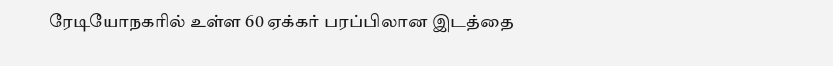ரேடியோநகரில் உள்ள 60 ஏக்கர் பரப்பிலான இடத்தை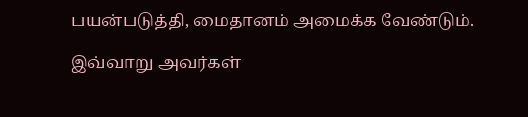பயன்படுத்தி, மைதானம் அமைக்க வேண்டும்.

இவ்வாறு அவர்கள்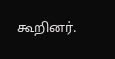கூறினர்.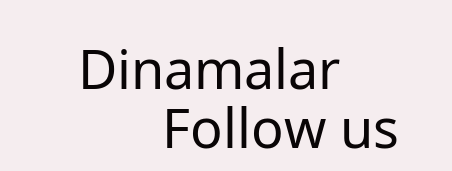Dinamalar
      Follow us